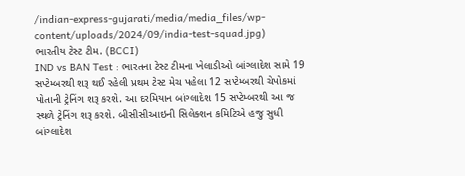/indian-express-gujarati/media/media_files/wp-content/uploads/2024/09/india-test-squad.jpg)
ભારતીય ટેસ્ટ ટીમ. (BCCI)
IND vs BAN Test : ભારતના ટેસ્ટ ટીમના ખેલાડીઓ બાંગ્લાદેશ સામે 19 સપ્ટેમ્બરથી શરૂ થઈ રહેલી પ્રથમ ટેસ્ટ મેચ પહેલા 12 સપ્ટેમ્બરથી ચેપોકમાં પોતાની ટ્રેનિંગ શરૂ કરશે. આ દરમિયાન બાંગ્લાદેશ 15 સપ્ટેમ્બરથી આ જ સ્થળે ટ્રેનિંગ શરૂ કરશે. બીસીસીઆઇની સિલેક્શન કમિટિએ હજુ સુધી બાંગ્લાદેશ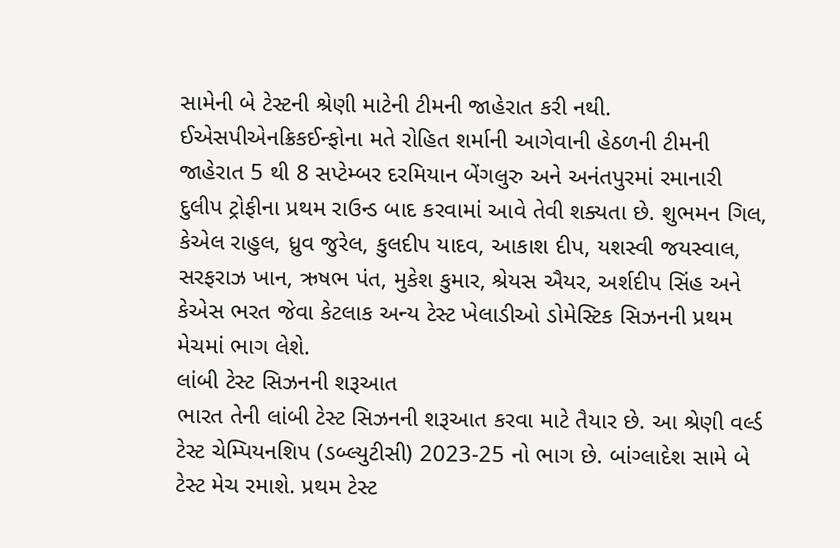સામેની બે ટેસ્ટની શ્રેણી માટેની ટીમની જાહેરાત કરી નથી.
ઈએસપીએનક્રિકઈન્ફોના મતે રોહિત શર્માની આગેવાની હેઠળની ટીમની જાહેરાત 5 થી 8 સપ્ટેમ્બર દરમિયાન બેંગલુરુ અને અનંતપુરમાં રમાનારી દુલીપ ટ્રોફીના પ્રથમ રાઉન્ડ બાદ કરવામાં આવે તેવી શક્યતા છે. શુભમન ગિલ, કેએલ રાહુલ, ધ્રુવ જુરેલ, કુલદીપ યાદવ, આકાશ દીપ, યશસ્વી જયસ્વાલ, સરફરાઝ ખાન, ઋષભ પંત, મુકેશ કુમાર, શ્રેયસ ઐયર, અર્શદીપ સિંહ અને કેએસ ભરત જેવા કેટલાક અન્ય ટેસ્ટ ખેલાડીઓ ડોમેસ્ટિક સિઝનની પ્રથમ મેચમાં ભાગ લેશે.
લાંબી ટેસ્ટ સિઝનની શરૂઆત
ભારત તેની લાંબી ટેસ્ટ સિઝનની શરૂઆત કરવા માટે તૈયાર છે. આ શ્રેણી વર્લ્ડ ટેસ્ટ ચેમ્પિયનશિપ (ડબ્લ્યુટીસી) 2023-25 નો ભાગ છે. બાંગ્લાદેશ સામે બે ટેસ્ટ મેચ રમાશે. પ્રથમ ટેસ્ટ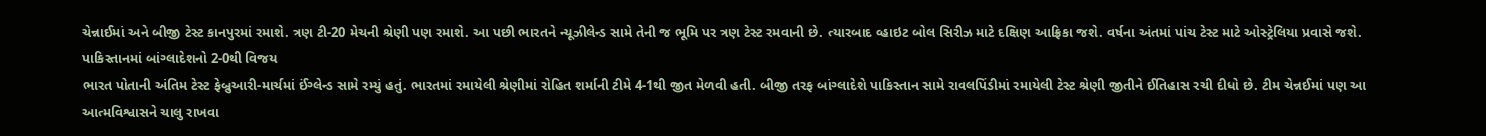ચેન્નાઈમાં અને બીજી ટેસ્ટ કાનપુરમાં રમાશે. ત્રણ ટી-20 મેચની શ્રેણી પણ રમાશે. આ પછી ભારતને ન્યૂઝીલેન્ડ સામે તેની જ ભૂમિ પર ત્રણ ટેસ્ટ રમવાની છે. ત્યારબાદ વ્હાઇટ બોલ સિરીઝ માટે દક્ષિણ આફ્રિકા જશે. વર્ષના અંતમાં પાંચ ટેસ્ટ માટે ઓસ્ટ્રેલિયા પ્રવાસે જશે.
પાકિસ્તાનમાં બાંગ્લાદેશનો 2-0થી વિજય
ભારત પોતાની અંતિમ ટેસ્ટ ફેબ્રુઆરી-માર્ચમાં ઈંગ્લેન્ડ સામે રમ્યું હતું. ભારતમાં રમાયેલી શ્રેણીમાં રોહિત શર્માની ટીમે 4-1થી જીત મેળવી હતી. બીજી તરફ બાંગ્લાદેશે પાકિસ્તાન સામે રાવલપિંડીમાં રમાયેલી ટેસ્ટ શ્રેણી જીતીને ઈતિહાસ રચી દીધો છે. ટીમ ચેન્નઈમાં પણ આ આત્મવિશ્વાસને ચાલુ રાખવા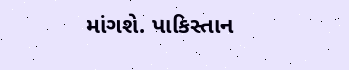માંગશે. પાકિસ્તાન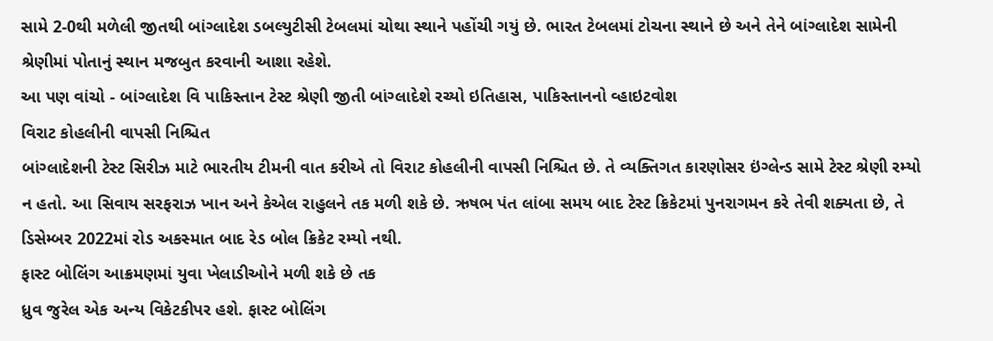સામે 2-0થી મળેલી જીતથી બાંગ્લાદેશ ડબલ્યુટીસી ટેબલમાં ચોથા સ્થાને પહોંચી ગયું છે. ભારત ટેબલમાં ટોચના સ્થાને છે અને તેને બાંગ્લાદેશ સામેની શ્રેણીમાં પોતાનું સ્થાન મજબુત કરવાની આશા રહેશે.
આ પણ વાંચો - બાંગ્લાદેશ વિ પાકિસ્તાન ટેસ્ટ શ્રેણી જીતી બાંગ્લાદેશે રચ્યો ઇતિહાસ, પાકિસ્તાનનો વ્હાઇટવોશ
વિરાટ કોહલીની વાપસી નિશ્ચિત
બાંગ્લાદેશની ટેસ્ટ સિરીઝ માટે ભારતીય ટીમની વાત કરીએ તો વિરાટ કોહલીની વાપસી નિશ્ચિત છે. તે વ્યક્તિગત કારણોસર ઇંગ્લેન્ડ સામે ટેસ્ટ શ્રેણી રમ્યો ન હતો. આ સિવાય સરફરાઝ ખાન અને કેએલ રાહુલને તક મળી શકે છે. ઋષભ પંત લાંબા સમય બાદ ટેસ્ટ ક્રિકેટમાં પુનરાગમન કરે તેવી શક્યતા છે, તે ડિસેમ્બર 2022માં રોડ અકસ્માત બાદ રેડ બોલ ક્રિકેટ રમ્યો નથી.
ફાસ્ટ બોલિંગ આક્રમણમાં યુવા ખેલાડીઓને મળી શકે છે તક
ધ્રુવ જુરેલ એક અન્ય વિકેટકીપર હશે. ફાસ્ટ બોલિંગ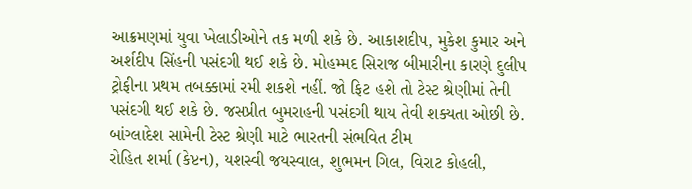આક્રમણમાં યુવા ખેલાડીઓને તક મળી શકે છે. આકાશદીપ, મુકેશ કુમાર અને અર્શદીપ સિંહની પસંદગી થઈ શકે છે. મોહમ્મદ સિરાજ બીમારીના કારણે દુલીપ ટ્રોફીના પ્રથમ તબક્કામાં રમી શકશે નહીં. જો ફિટ હશે તો ટેસ્ટ શ્રેણીમાં તેની પસંદગી થઈ શકે છે. જસપ્રીત બુમરાહની પસંદગી થાય તેવી શક્યતા ઓછી છે.
બાંગ્લાદેશ સામેની ટેસ્ટ શ્રેણી માટે ભારતની સંભવિત ટીમ
રોહિત શર્મા (કેપ્ટન), યશસ્વી જયસ્વાલ, શુભમન ગિલ, વિરાટ કોહલી,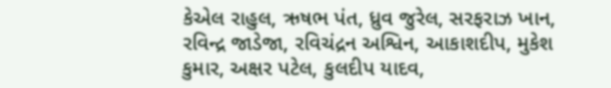કેએલ રાહુલ, ઋષભ પંત, ધ્રુવ જુરેલ, સરફરાઝ ખાન, રવિન્દ્ર જાડેજા, રવિચંદ્રન અશ્વિન, આકાશદીપ, મુકેશ કુમાર, અક્ષર પટેલ, કુલદીપ યાદવ,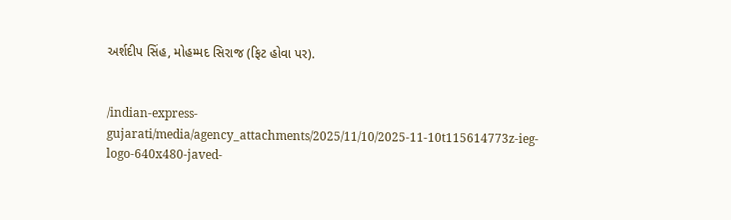અર્શદીપ સિંહ, મોહમ્મદ સિરાજ (ફિટ હોવા પર).


/indian-express-gujarati/media/agency_attachments/2025/11/10/2025-11-10t115614773z-ieg-logo-640x480-javed-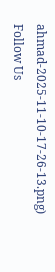ahmad-2025-11-10-17-26-13.png)
Follow Us